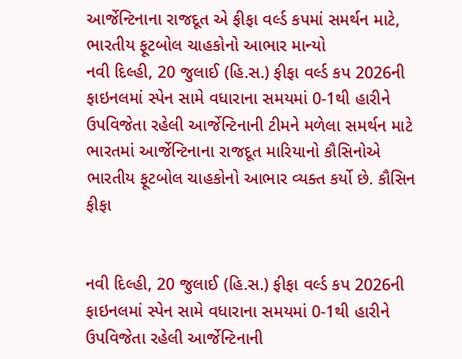આર્જેન્ટિનાના રાજદૂત એ ફીફા વર્લ્ડ કપમાં સમર્થન માટે, ભારતીય ફૂટબોલ ચાહકોનો આભાર માન્યો
નવી દિલ્હી, 20 જુલાઈ (હિ.સ.) ફીફા વર્લ્ડ કપ 2026ની ફાઇનલમાં સ્પેન સામે વધારાના સમયમાં 0-1થી હારીને ઉપવિજેતા રહેલી આર્જેન્ટિનાની ટીમને મળેલા સમર્થન માટે ભારતમાં આર્જેન્ટિનાના રાજદૂત મારિયાનો કૌસિનોએ ભારતીય ફૂટબોલ ચાહકોનો આભાર વ્યક્ત કર્યો છે. કૌસિન
ફીફા


નવી દિલ્હી, 20 જુલાઈ (હિ.સ.) ફીફા વર્લ્ડ કપ 2026ની ફાઇનલમાં સ્પેન સામે વધારાના સમયમાં 0-1થી હારીને ઉપવિજેતા રહેલી આર્જેન્ટિનાની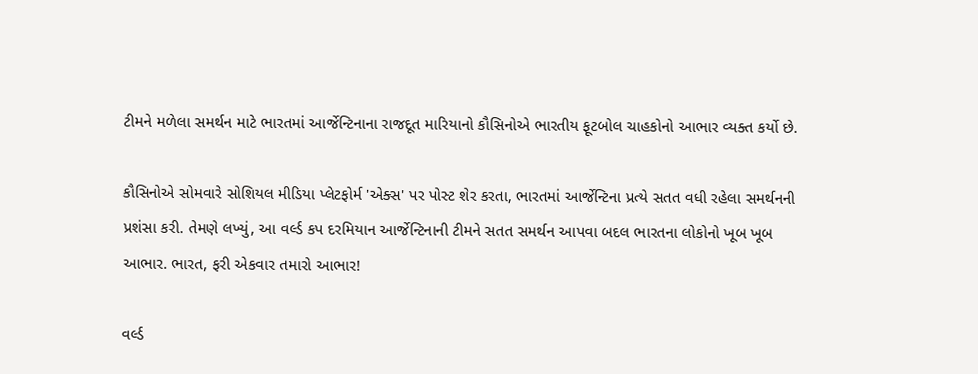ટીમને મળેલા સમર્થન માટે ભારતમાં આર્જેન્ટિનાના રાજદૂત મારિયાનો કૌસિનોએ ભારતીય ફૂટબોલ ચાહકોનો આભાર વ્યક્ત કર્યો છે.

કૌસિનોએ સોમવારે સોશિયલ મીડિયા પ્લેટફોર્મ 'એક્સ' પર પોસ્ટ શેર કરતા, ભારતમાં આર્જેન્ટિના પ્રત્યે સતત વધી રહેલા સમર્થનની પ્રશંસા કરી. તેમણે લખ્યું, આ વર્લ્ડ કપ દરમિયાન આર્જેન્ટિનાની ટીમને સતત સમર્થન આપવા બદલ ભારતના લોકોનો ખૂબ ખૂબ આભાર. ભારત, ફરી એકવાર તમારો આભાર!

વર્લ્ડ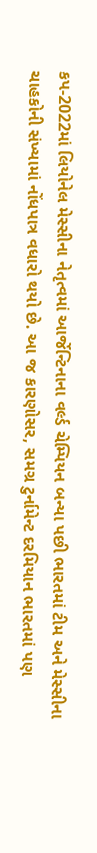કપ-2022માં લિયોનેલ મેસ્સીના નેતૃત્વમાં આર્જેન્ટિનાના વર્લ્ડ ચેમ્પિયન બન્યા પછી ભારતમાં ટીમ અને મેસ્સીના ચાહકોની સંખ્યામાં નોંધપાત્ર વધારો થયો છે. આ જ કારણોસર, સમગ્ર ટુર્નામેન્ટ દરમિયાન ભારતમાં પણ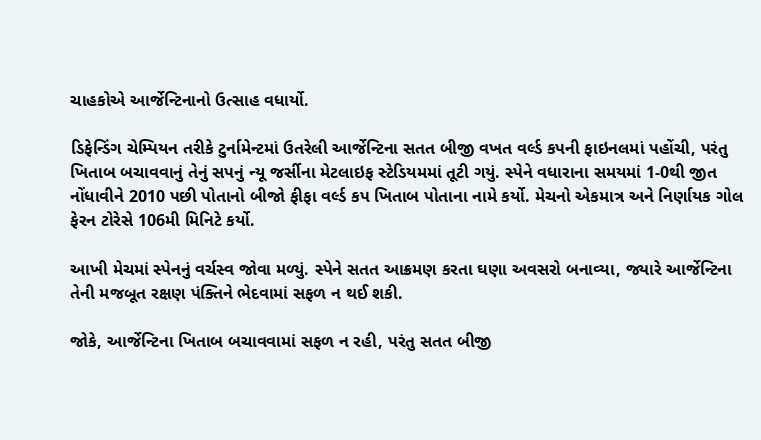ચાહકોએ આર્જેન્ટિનાનો ઉત્સાહ વધાર્યો.

ડિફેન્ડિંગ ચેમ્પિયન તરીકે ટુર્નામેન્ટમાં ઉતરેલી આર્જેન્ટિના સતત બીજી વખત વર્લ્ડ કપની ફાઇનલમાં પહોંચી, પરંતુ ખિતાબ બચાવવાનું તેનું સપનું ન્યૂ જર્સીના મેટલાઇફ સ્ટેડિયમમાં તૂટી ગયું. સ્પેને વધારાના સમયમાં 1-0થી જીત નોંધાવીને 2010 પછી પોતાનો બીજો ફીફા વર્લ્ડ કપ ખિતાબ પોતાના નામે કર્યો. મેચનો એકમાત્ર અને નિર્ણાયક ગોલ ફેરન ટોરેસે 106મી મિનિટે કર્યો.

આખી મેચમાં સ્પેનનું વર્ચસ્વ જોવા મળ્યું. સ્પેને સતત આક્રમણ કરતા ઘણા અવસરો બનાવ્યા, જ્યારે આર્જેન્ટિના તેની મજબૂત રક્ષણ પંક્તિને ભેદવામાં સફળ ન થઈ શકી.

જોકે, આર્જેન્ટિના ખિતાબ બચાવવામાં સફળ ન રહી, પરંતુ સતત બીજી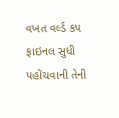વખત વર્લ્ડ કપ ફાઇનલ સુધી પહોંચવાની તેની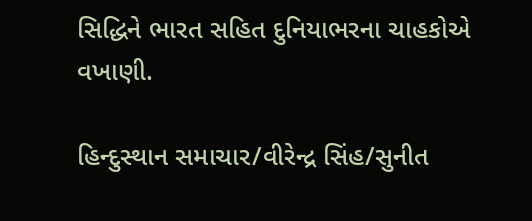સિદ્ધિને ભારત સહિત દુનિયાભરના ચાહકોએ વખાણી.

હિન્દુસ્થાન સમાચાર/વીરેન્દ્ર સિંહ/સુનીત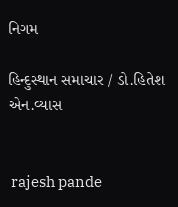નિગમ

હિન્દુસ્થાન સમાચાર / ડો.હિતેશ એન.વ્યાસ


 rajesh pande